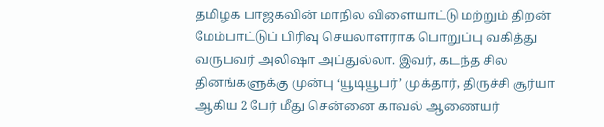தமிழக பாஜகவின் மாநில விளையாட்டு மற்றும் திறன் மேம்பாட்டுப் பிரிவு செயலாளராக பொறுப்பு வகித்து வருபவர் அலிஷா அப்துல்லா. இவர், கடந்த சில தினங்களுக்கு முன்பு ‘யூடியூபர்’ முக்தார், திருச்சி சூர்யா ஆகிய 2 பேர் மீது சென்னை காவல் ஆணையர்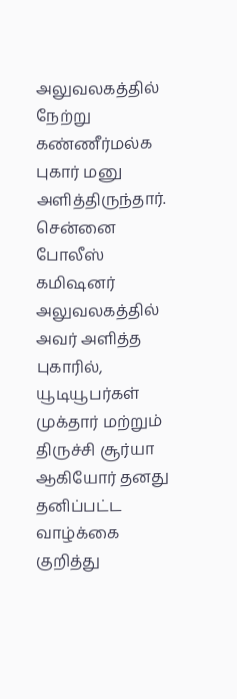அலுவலகத்தில் நேற்று கண்ணீர்மல்க புகார் மனு அளித்திருந்தார்.
சென்னை போலீஸ் கமிஷனர் அலுவலகத்தில் அவர் அளித்த புகாரில், யூடியூபர்கள் முக்தார் மற்றும் திருச்சி சூர்யா ஆகியோர் தனது தனிப்பட்ட வாழ்க்கை குறித்து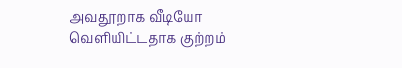அவதூறாக வீடியோ வெளியிட்டதாக குற்றம்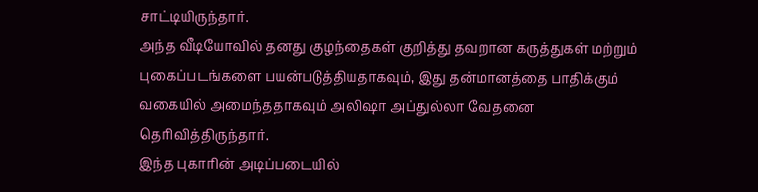சாட்டியிருந்தார்.
அந்த வீடியோவில் தனது குழந்தைகள் குறித்து தவறான கருத்துகள் மற்றும் புகைப்படங்களை பயன்படுத்தியதாகவும், இது தன்மானத்தை பாதிக்கும் வகையில் அமைந்ததாகவும் அலிஷா அப்துல்லா வேதனை தெரிவித்திருந்தார்.
இந்த புகாரின் அடிப்படையில்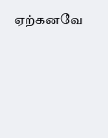ஏற்கனவே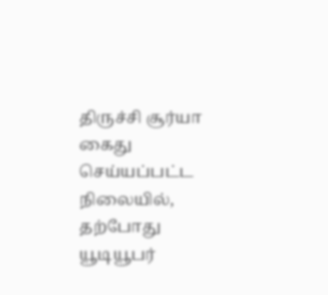திருச்சி சூர்யா கைது செய்யப்பட்ட நிலையில், தற்போது யூடியூபர்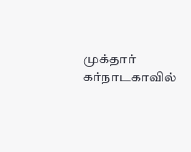முக்தார் கர்நாடகாவில்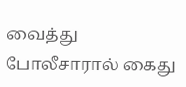வைத்து போலீசாரால் கைது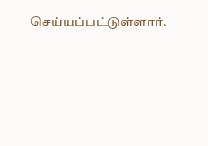செய்யப்பட்டுள்ளார்.